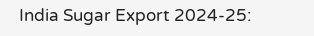India Sugar Export 2024-25: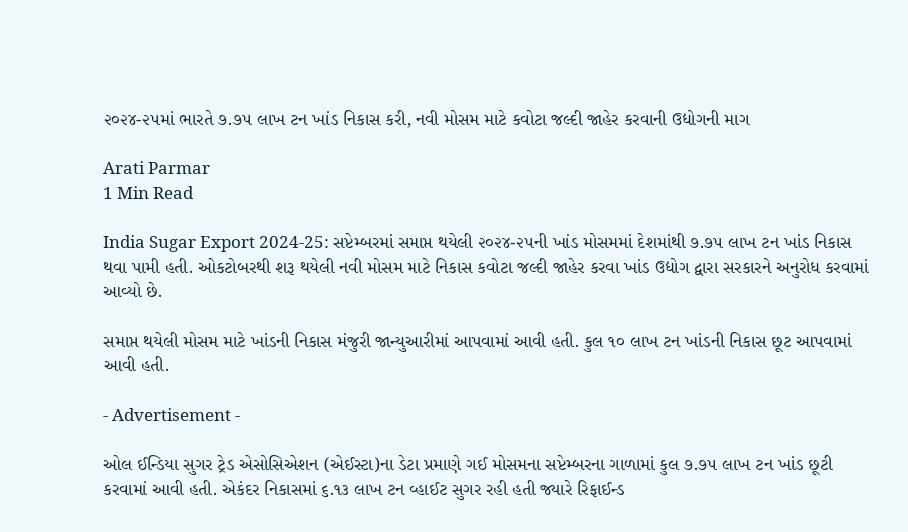૨૦૨૪-૨૫માં ભારતે ૭.૭૫ લાખ ટન ખાંડ નિકાસ કરી, નવી મોસમ માટે કવોટા જલ્દી જાહેર કરવાની ઉદ્યોગની માગ

Arati Parmar
1 Min Read

India Sugar Export 2024-25: સપ્ટેમ્બરમાં સમાપ્ત થયેલી ૨૦૨૪-૨૫ની ખાંડ મોસમમાં દેશમાંથી ૭.૭૫ લાખ ટન ખાંડ નિકાસ થવા પામી હતી. ઓકટોબરથી શરૂ થયેલી નવી મોસમ માટે નિકાસ કવોટા જલ્દી જાહેર કરવા ખાંડ ઉદ્યોગ દ્વારા સરકારને અનુરોધ કરવામાં આવ્યો છે.

સમાપ્ત થયેલી મોસમ માટે ખાંડની નિકાસ મંજુરી જાન્યુઆરીમાં આપવામાં આવી હતી. કુલ ૧૦ લાખ ટન ખાંડની નિકાસ છૂટ આપવામાં આવી હતી.

- Advertisement -

ઓલ ઈન્ડિયા સુગર ટ્રેડ એસોસિએશન (એઈસ્ટા)ના ડેટા પ્રમાણે ગઈ મોસમના સપ્ટેમ્બરના ગાળામાં કુલ ૭.૭૫ લાખ ટન ખાંડ છૂટી કરવામાં આવી હતી. એકંદર નિકાસમાં ૬.૧૩ લાખ ટન વ્હાઈટ સુગર રહી હતી જ્યારે રિફાઈન્ડ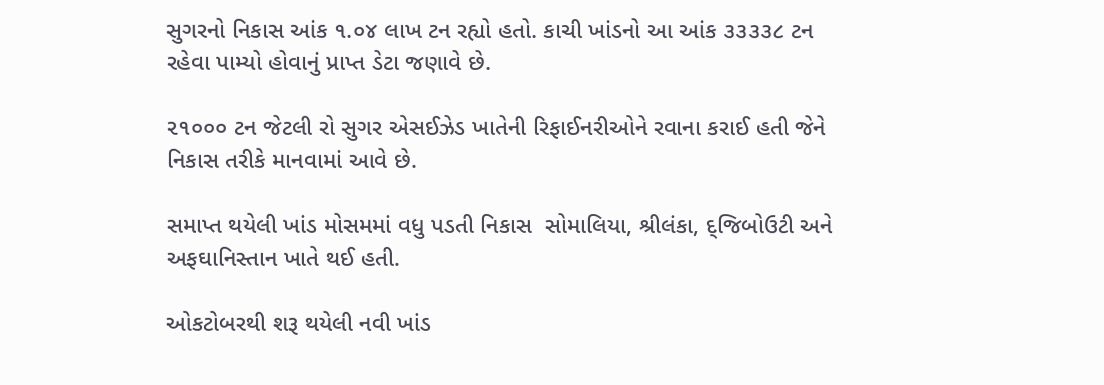સુગરનો નિકાસ આંક ૧.૦૪ લાખ ટન રહ્યો હતો. કાચી ખાંડનો આ આંક ૩૩૩૩૮ ટન રહેવા પામ્યો હોવાનું પ્રાપ્ત ડેટા જણાવે છે.

૨૧૦૦૦ ટન જેટલી રો સુગર એસઈઝેડ ખાતેની રિફાઈનરીઓને રવાના કરાઈ હતી જેને નિકાસ તરીકે માનવામાં આવે છે.

સમાપ્ત થયેલી ખાંડ મોસમમાં વધુ પડતી નિકાસ  સોમાલિયા, શ્રીલંકા, દ્જિબોઉટી અને અફઘાનિસ્તાન ખાતે થઈ હતી.

ઓકટોબરથી શરૂ થયેલી નવી ખાંડ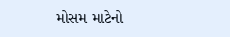મોસમ માટેનો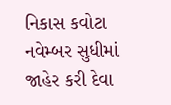નિકાસ કવોટા નવેમ્બર સુધીમાં જાહેર કરી દેવા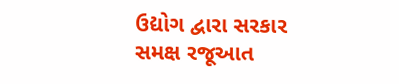ઉદ્યોગ દ્વારા સરકાર સમક્ષ રજૂઆત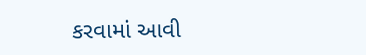કરવામાં આવી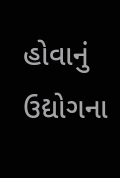હોવાનું ઉદ્યોગના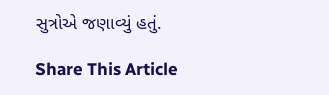સુત્રોએ જણાવ્યું હતું.

Share This Article